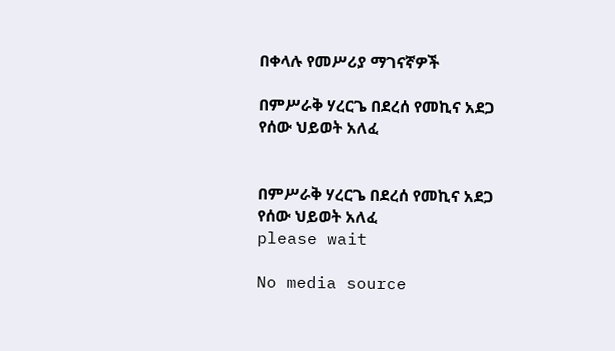በቀላሉ የመሥሪያ ማገናኛዎች

በምሥራቅ ሃረርጌ በደረሰ የመኪና አደጋ የሰው ህይወት አለፈ


በምሥራቅ ሃረርጌ በደረሰ የመኪና አደጋ የሰው ህይወት አለፈ
please wait

No media source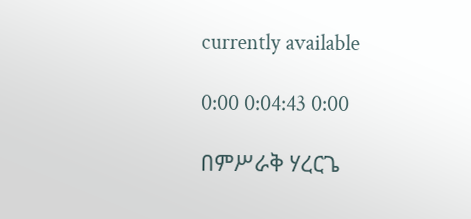currently available

0:00 0:04:43 0:00

በምሥራቅ ሃረርጌ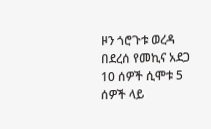ዞን ጎሮጉቱ ወረዳ በደረሰ የመኪና አደጋ 10 ሰዎች ሲሞቱ 5 ሰዎች ላይ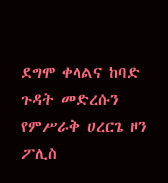ደግሞ ቀላልና ከባድ ጉዳት መድረሱን የምሥራቅ ሀረርጌ ዞን ፖሊስ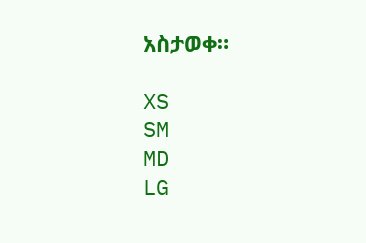አስታወቀ።

XS
SM
MD
LG